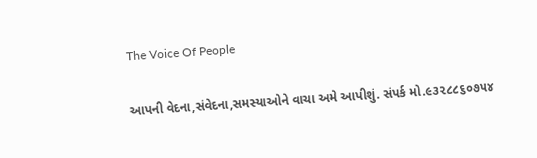The Voice Of People

આપની વેદના,સંવેદના,સમસ્યાઓને વાચા અમે આપીશું. સંપર્ક મો.૯૩૨૮૮૬૦૭૫૪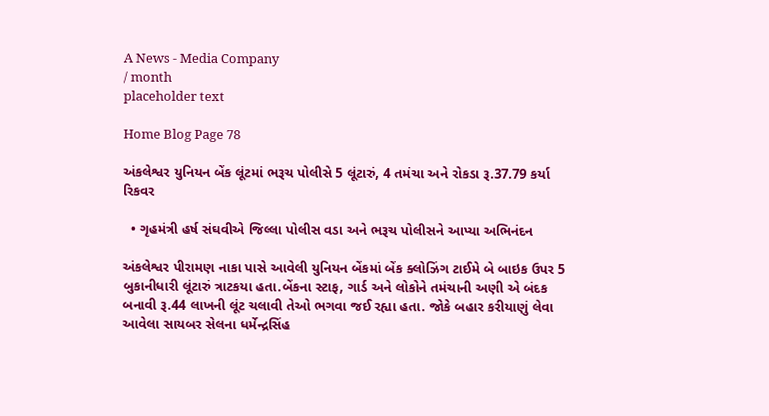A News - Media Company
/ month
placeholder text

Home Blog Page 78

અંકલેશ્વર યુનિયન બેંક લૂંટમાં ભરૂચ પોલીસે 5 લૂંટારું, 4 તમંચા અને રોકડા રૂ.37.79 કર્યા રિકવર

  • ગૃહમંત્રી હર્ષ સંઘવીએ જિલ્લા પોલીસ વડા અને ભરૂચ પોલીસને આપ્યા અભિનંદન

અંકલેશ્વર પીરામણ નાકા પાસે આવેલી યુનિયન બેંકમાં બેંક ક્લોઝિંગ ટાઈમે બે બાઇક ઉપર 5 બુકાનીધારી લૂંટારું ત્રાટકયા હતા.બેંકના સ્ટાફ, ગાર્ડ અને લોકોને તમંચાની અણી એ બંદક બનાવી રૂ.44 લાખની લૂંટ ચલાવી તેઓ ભગવા જઈ રહ્યા હતા. જોકે બહાર કરીયાણું લેવા આવેલા સાયબર સેલના ધર્મેન્દ્રસિંહ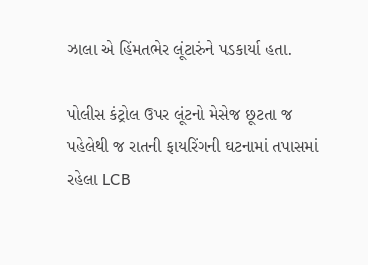ઝાલા એ હિંમતભેર લૂંટારુંને પડકાર્યા હતા.

પોલીસ કંટ્રોલ ઉપર લૂંટનો મેસેજ છૂટતા જ પહેલેથી જ રાતની ફાયરિંગની ઘટનામાં તપાસમાં રહેલા LCB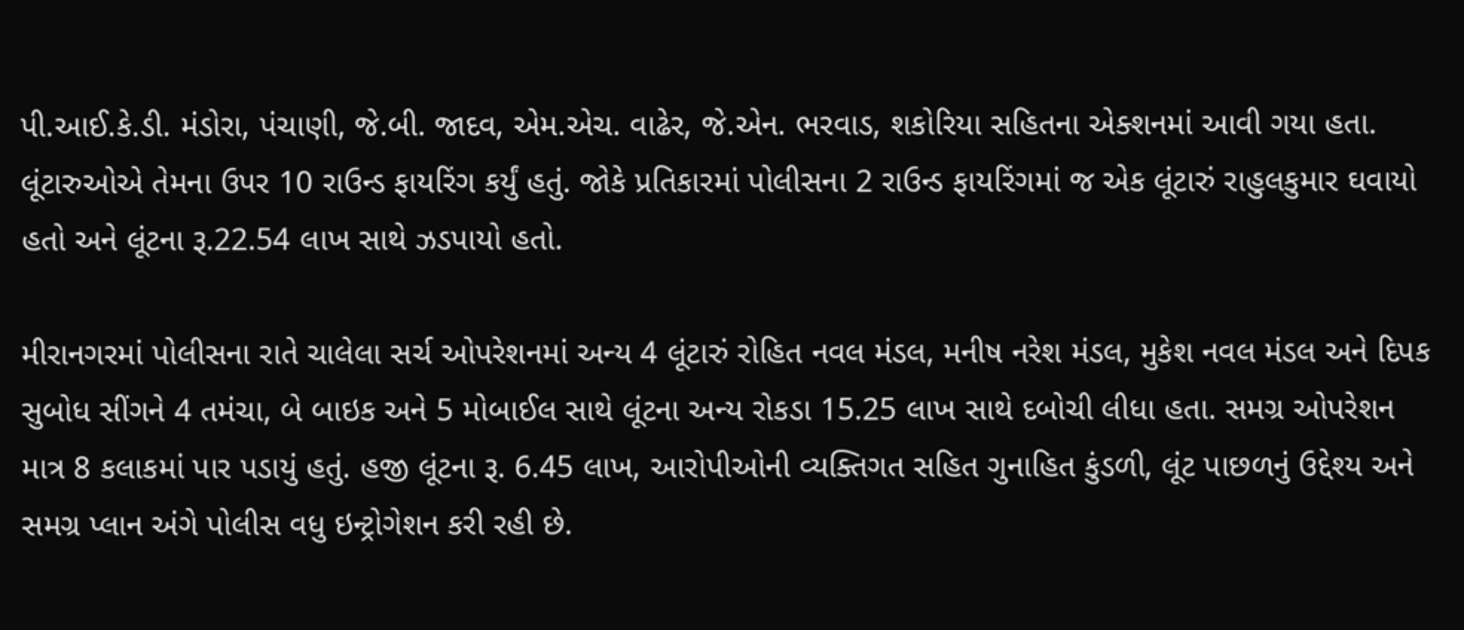પી.આઈ.કે.ડી. મંડોરા, પંચાણી, જે.બી. જાદવ, એમ.એચ. વાઢેર, જે.એન. ભરવાડ, શકોરિયા સહિતના એક્શનમાં આવી ગયા હતા. લૂંટારુઓએ તેમના ઉપર 10 રાઉન્ડ ફાયરિંગ કર્યું હતું. જોકે પ્રતિકારમાં પોલીસના 2 રાઉન્ડ ફાયરિંગમાં જ એક લૂંટારું રાહુલકુમાર ઘવાયો હતો અને લૂંટના રૂ.22.54 લાખ સાથે ઝડપાયો હતો.

મીરાનગરમાં પોલીસના રાતે ચાલેલા સર્ચ ઓપરેશનમાં અન્ય 4 લૂંટારું રોહિત નવલ મંડલ, મનીષ નરેશ મંડલ, મુકેશ નવલ મંડલ અને દિપક સુબોધ સીંગને 4 તમંચા, બે બાઇક અને 5 મોબાઈલ સાથે લૂંટના અન્ય રોકડા 15.25 લાખ સાથે દબોચી લીધા હતા. સમગ્ર ઓપરેશન માત્ર 8 કલાકમાં પાર પડાયું હતું. હજી લૂંટના રૂ. 6.45 લાખ, આરોપીઓની વ્યક્તિગત સહિત ગુનાહિત કુંડળી, લૂંટ પાછળનું ઉદ્દેશ્ય અને સમગ્ર પ્લાન અંગે પોલીસ વધુ ઇન્ટ્રોગેશન કરી રહી છે.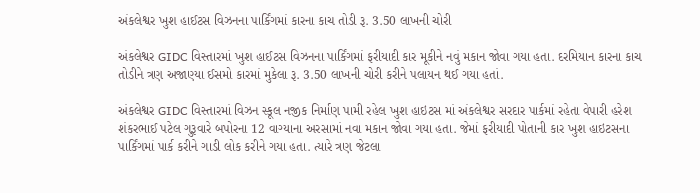અંકલેશ્વર ખુશ હાઈટસ વિઝનના પાર્કિંગમાં કારના કાચ તોડી રૂ. 3.50 લાખની ચોરી

અંકલેશ્વર GIDC વિસ્તારમાં ખુશ હાઈટસ વિઝનના પાર્કિંગમાં ફરીયાદી કાર મૂકીને નવું મકાન જોવા ગયા હતા. દરમિયાન કારના કાચ તોડીને ત્રણ અજાણ્યા ઈસમો કારમાં મુકેલા રૂ. 3.50 લાખની ચોરી કરીને પલાયન થઈ ગયા હતાં.

અંકલેશ્વર GIDC વિસ્તારમાં વિઝન સ્કૂલ નજીક નિર્માણ પામી રહેલ ખુશ હાઇટસ માં અંકલેશ્વર સરદાર પાર્કમાં રહેતા વેપારી હરેશ શંકરભાઈ પટેલ ગુરૂવારે બપોરના 12 વાગ્યાના અરસામાં નવા મકાન જોવા ગયા હતા. જેમાં ફરીયાદી પોતાની કાર ખુશ હાઇટસના પાર્કિંગમાં પાર્ક કરીને ગાડી લોક કરીને ગયા હતા. ત્યારે ત્રણ જેટલા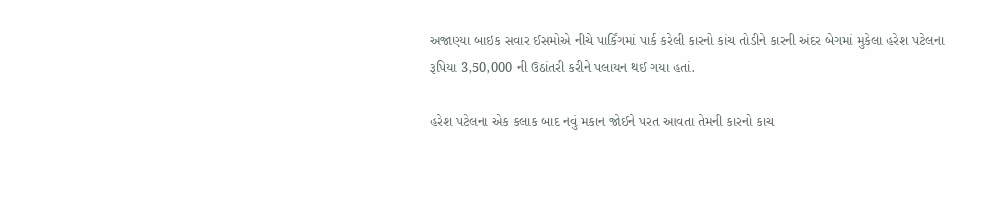અજાણ્યા બાઇક સવાર ઈસમોએ નીચે પાર્કિંગમાં પાર્ક કરેલી કારનો કાંચ તોડીને કારની અંદર બેગમાં મુકેલા હરેશ પટેલના રૂપિયા 3,50,000 ની ઉઠાંતરી કરીને પલાયન થઈ ગયા હતાં.

હરેશ પટેલના એક કલાક બાદ નવું મકાન જોઈને પરત આવતા તેમની કારનો કાચ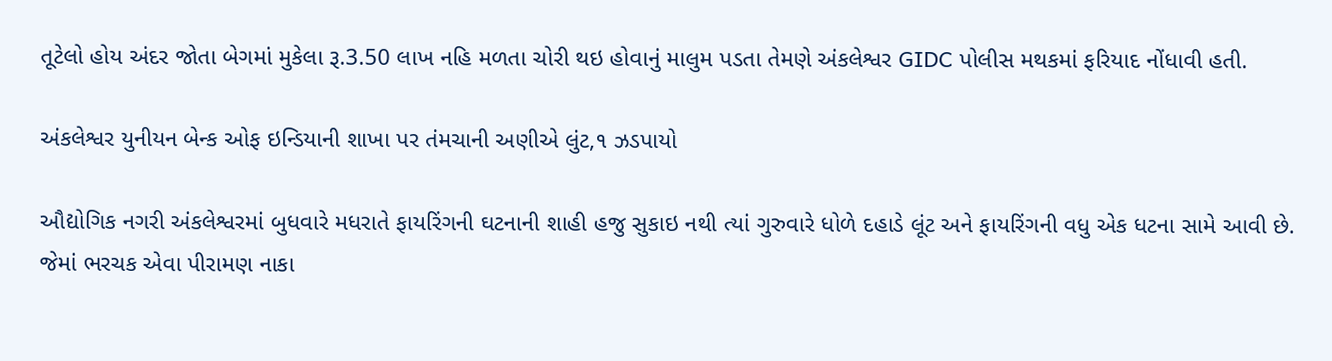તૂટેલો હોય અંદર જોતા બેગમાં મુકેલા રૂ.3.50 લાખ નહિ મળતા ચોરી થઇ હોવાનું માલુમ પડતા તેમણે અંકલેશ્વર GIDC પોલીસ મથકમાં ફરિયાદ નોંધાવી હતી.

અંકલેશ્વર યુનીયન બેન્ક ઓફ ઇન્ડિયાની શાખા પર તંમચાની અણીએ લુંટ,૧ ઝડપાયો

ઔદ્યોગિક નગરી અંકલેશ્વરમાં બુધવારે મધરાતે ફાયરિંગની ઘટનાની શાહી હજુ સુકાઇ નથી ત્યાં ગુરુવારે ધોળે દહાડે લૂંટ અને ફાયરિંગની વધુ એક ધટના સામે આવી છે. જેમાં ભરચક એવા પીરામણ નાકા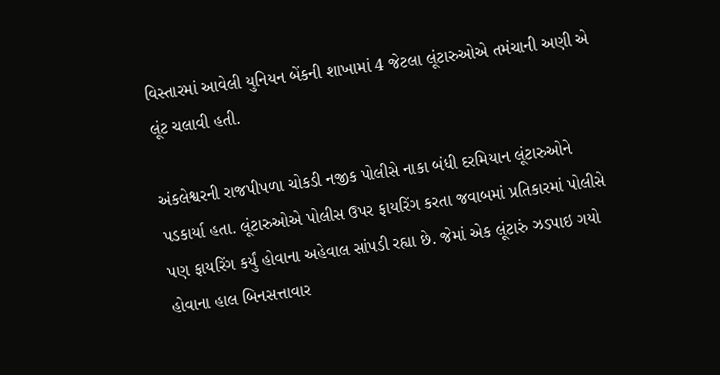વિસ્તારમાં આવેલી યુનિયન બેંકની શાખામાં 4 જેટલા લૂંટારુઓએ તમંચાની અણી એ લૂંટ ચલાવી હતી.

અંકલેશ્વરની રાજપીપળા ચોકડી નજીક પોલીસે નાકા બંધી દરમિયાન લૂંટારુઓને પડકાર્યા હતા. લૂંટારુઓએ પોલીસ ઉપર ફાયરિંગ કરતા જવાબમાં પ્રતિકારમાં પોલીસે પણ ફાયરિંગ કર્યું હોવાના અહેવાલ સાંપડી રહ્યા છે. જેમાં એક લૂંટારું ઝડપાઇ ગયો હોવાના હાલ બિનસત્તાવાર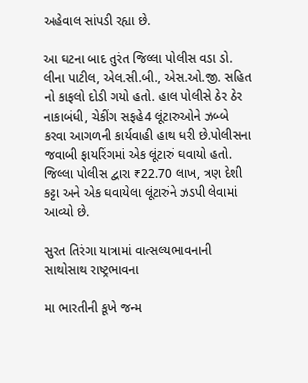અહેવાલ સાંપડી રહ્યા છે.

આ ઘટના બાદ તુરંત જિલ્લા પોલીસ વડા ડો. લીના પાટીલ, એલ.સી.બી., એસ.ઓ.જી. સહિત નો કાફલો દોડી ગયો હતો. હાલ પોલીસે ઠેર ઠેર નાકાબંધી, ચેકીંગ સફહે4 લૂંટારુઓને ઝબ્બે કરવા આગળની કાર્યવાહી હાથ ધરી છે.પોલીસના જવાબી ફાયરિંગમાં એક લૂંટારું ઘવાયો હતો. જિલ્લા પોલીસ દ્વારા ₹22.70 લાખ, ત્રણ દેશી કટ્ટા અને એક ઘવાયેલા લૂંટારુંને ઝડપી લેવામાં આવ્યો છે.

સુરત તિરંગા યાત્રામાં વાત્સલ્યભાવનાની સાથોસાથ રાષ્ટ્રભાવના

મા ભારતીની કૂખે જન્મ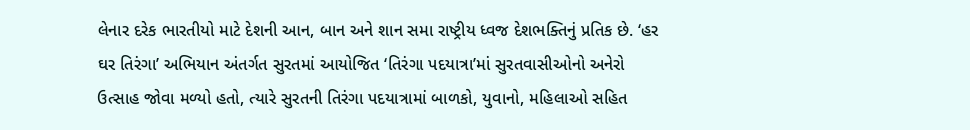લેનાર દરેક ભારતીયો માટે દેશની આન, બાન અને શાન સમા રાષ્ટ્રીય ધ્વજ દેશભક્તિનું પ્રતિક છે. ‘હર ઘર તિરંગા’ અભિયાન અંતર્ગત સુરતમાં આયોજિત ‘તિરંગા પદયાત્રા’માં સુરતવાસીઓનો અનેરો ઉત્સાહ જોવા મળ્યો હતો, ત્યારે સુરતની તિરંગા પદયાત્રામાં બાળકો, યુવાનો, મહિલાઓ સહિત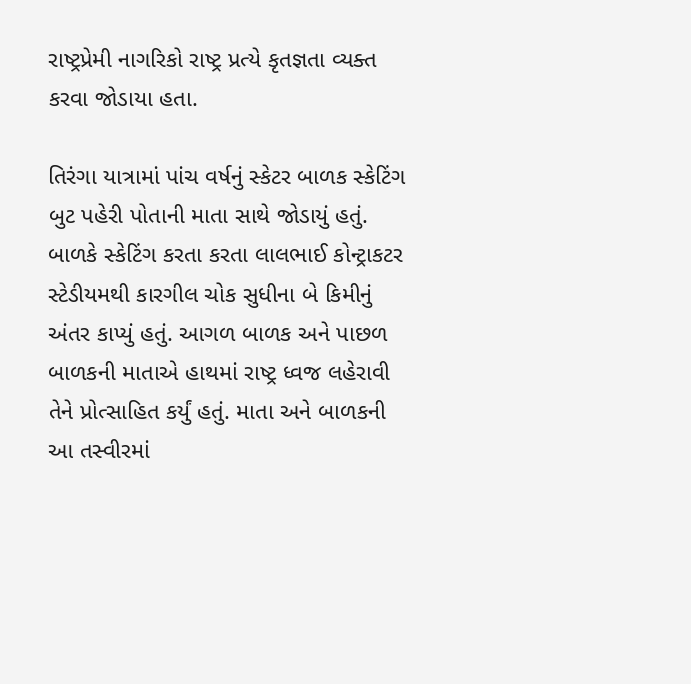રાષ્ટ્રપ્રેમી નાગરિકો રાષ્ટ્ર પ્રત્યે કૃતજ્ઞતા વ્યક્ત કરવા જોડાયા હતા.

તિરંગા યાત્રામાં પાંચ વર્ષનું સ્કેટર બાળક સ્કેટિંગ બુટ પહેરી પોતાની માતા સાથે જોડાયું હતું. બાળકે સ્કેટિંગ કરતા કરતા લાલભાઈ કોન્ટ્રાકટર સ્ટેડીયમથી કારગીલ ચોક સુધીના બે કિમીનું અંતર કાપ્યું હતું. આગળ બાળક અને પાછળ બાળકની માતાએ હાથમાં રાષ્ટ્ર ધ્વજ લહેરાવી તેને પ્રોત્સાહિત કર્યું હતું. માતા અને બાળકની આ તસ્વીરમાં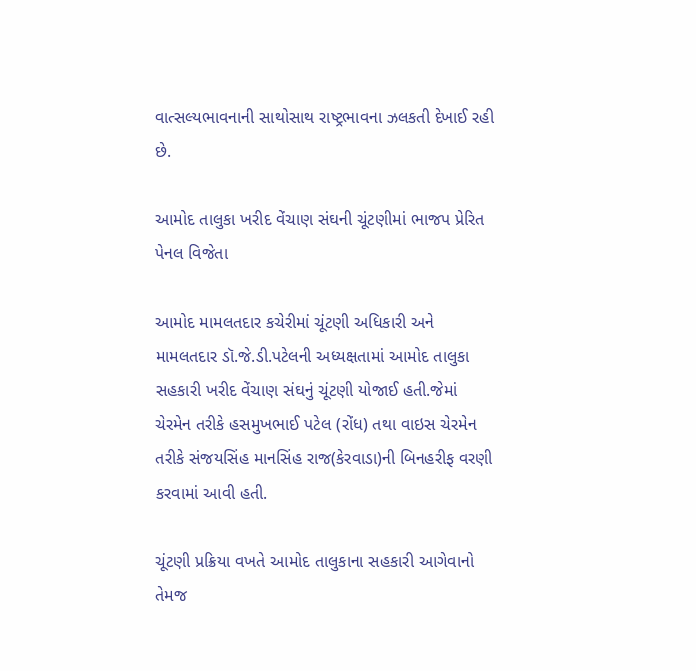વાત્સલ્યભાવનાની સાથોસાથ રાષ્ટ્રભાવના ઝલકતી દેખાઈ રહી છે.

આમોદ તાલુકા ખરીદ વેંચાણ સંઘની ચૂંટણીમાં ભાજપ પ્રેરિત પેનલ વિજેતા

આમોદ મામલતદાર કચેરીમાં ચૂંટણી અધિકારી અને મામલતદાર ડૉ.જે.ડી.પટેલની અધ્યક્ષતામાં આમોદ તાલુકા સહકારી ખરીદ વેંચાણ સંઘનું ચૂંટણી યોજાઈ હતી.જેમાં ચેરમેન તરીકે હસમુખભાઈ પટેલ (રોંધ) તથા વાઇસ ચેરમેન તરીકે સંજયસિંહ માનસિંહ રાજ(કેરવાડા)ની બિનહરીફ વરણી કરવામાં આવી હતી.

ચૂંટણી પ્રક્રિયા વખતે આમોદ તાલુકાના સહકારી આગેવાનો તેમજ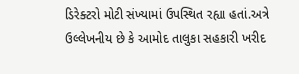ડિરેક્ટરો મોટી સંખ્યામાં ઉપસ્થિત રહ્યા હતાં.અત્રે ઉલ્લેખનીય છે કે આમોદ તાલુકા સહકારી ખરીદ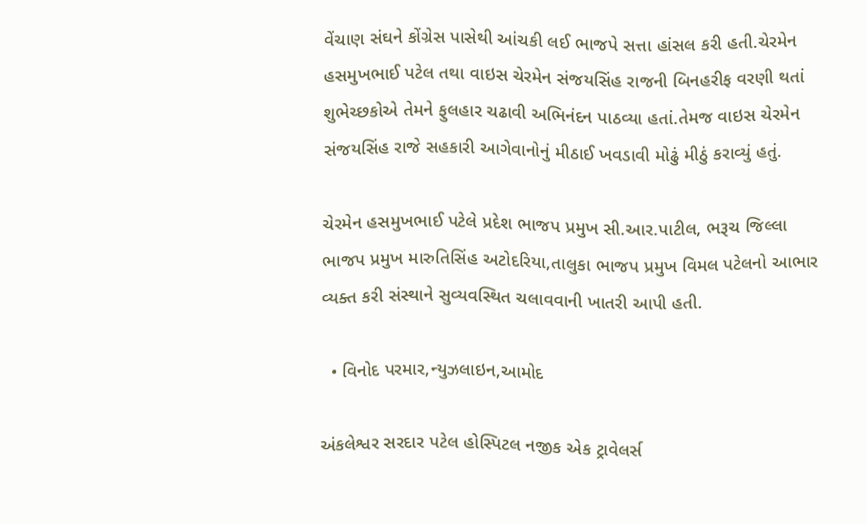વેંચાણ સંઘને કોંગ્રેસ પાસેથી આંચકી લઈ ભાજપે સત્તા હાંસલ કરી હતી.ચેરમેન હસમુખભાઈ પટેલ તથા વાઇસ ચેરમેન સંજયસિંહ રાજની બિનહરીફ વરણી થતાં શુભેચ્છકોએ તેમને ફુલહાર ચઢાવી અભિનંદન પાઠવ્યા હતાં.તેમજ વાઇસ ચેરમેન સંજયસિંહ રાજે સહકારી આગેવાનોનું મીઠાઈ ખવડાવી મોઢું મીઠું કરાવ્યું હતું.

ચેરમેન હસમુખભાઈ પટેલે પ્રદેશ ભાજપ પ્રમુખ સી.આર.પાટીલ, ભરૂચ જિલ્લા ભાજપ પ્રમુખ મારુતિસિંહ અટોદરિયા,તાલુકા ભાજપ પ્રમુખ વિમલ પટેલનો આભાર વ્યક્ત કરી સંસ્થાને સુવ્યવસ્થિત ચલાવવાની ખાતરી આપી હતી.

  • વિનોદ પરમાર,ન્યુઝલાઇન,આમોદ

અંકલેશ્વર સરદાર પટેલ હોસ્પિટલ નજીક એક ટ્રાવેલર્સ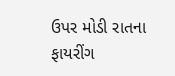ઉપર મોડી રાતના ફાયરીંગ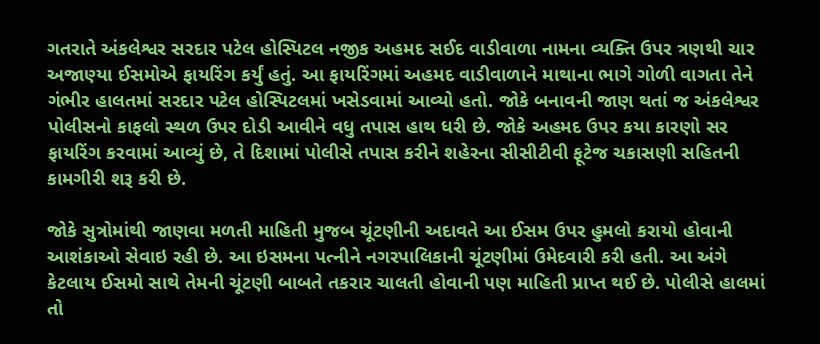ગતરાતે અંકલેશ્વર સરદાર પટેલ હોસ્પિટલ નજીક અહમદ સઈદ વાડીવાળા નામના વ્યક્તિ ઉપર ત્રણથી ચાર અજાણ્યા ઈસમોએ ફાયરિંગ કર્યું હતું. આ ફાયરિંગમાં અહમદ વાડીવાળાને માથાના ભાગે ગોળી વાગતા તેને ગંભીર હાલતમાં સરદાર પટેલ હોસ્પિટલમાં ખસેડવામાં આવ્યો હતો. જોકે બનાવની જાણ થતાં જ અંકલેશ્વર પોલીસનો કાફલો સ્થળ ઉપર દોડી આવીને વધુ તપાસ હાથ ધરી છે. જોકે અહમદ ઉપર કયા કારણો સર ફાયરિંગ કરવામાં આવ્યું છે, તે દિશામાં પોલીસે તપાસ કરીને શહેરના સીસીટીવી ફૂટેજ ચકાસણી સહિતની કામગીરી શરૂ કરી છે.

જોકે સુત્રોમાંથી જાણવા મળતી માહિતી મુજબ ચૂંટણીની અદાવતે આ ઈસમ ઉપર હુમલો કરાયો હોવાની આશંકાઓ સેવાઇ રહી છે. આ ઇસમના પત્નીને નગરપાલિકાની ચૂંટણીમાં ઉમેદવારી કરી હતી. આ અંગે કેટલાય ઈસમો સાથે તેમની ચૂંટણી બાબતે તકરાર ચાલતી હોવાની પણ માહિતી પ્રાપ્ત થઈ છે. પોલીસે હાલમાં તો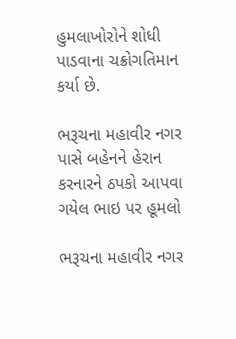હુમલાખોરોને શોધી પાડવાના ચક્રોગતિમાન કર્યા છે.

ભરૂચના મહાવીર નગર પાસે બહેનને હેરાન કરનારને ઠપકો આપવા ગયેલ ભાઇ પર હૂમલો

ભરૂચના મહાવીર નગર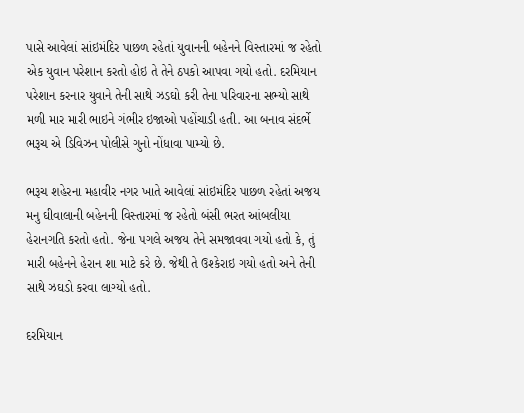પાસે આવેલાં સાંઇમંદિર પાછળ રહેતાં યુવાનની બહેનને વિસ્તારમાં જ રહેતો એક યુવાન પરેશાન કરતો હોઇ તે તેને ઠપકો આપવા ગયો હતો. દરમિયાન પરેશાન કરનાર યુવાને તેની સાથે ઝડઘો કરી તેના પરિવારના સભ્યો સાથે મળી માર મારી ભાઇને ગંભીર ઇજાઓ પહોંચાડી હતી. આ બનાવ સંદર્ભે ભરૂચ એ ડિવિઝન પોલીસે ગુનો નોંધાવા પામ્યો છે.

ભરૂચ શહેરના મહાવીર નગર ખાતે આવેલાં સાંઇમંદિર પાછળ રહેતાં અજય મનુ ઘીવાલાની બહેનની વિસ્તારમાં જ રહેતો બંસી ભરત આંબલીયા હેરાનગતિ કરતો હતો. જેના પગલે અજય તેને સમજાવવા ગયો હતો કે, તું મારી બહેનને હેરાન શા માટે કરે છે. જેથી તે ઉશ્કેરાઇ ગયો હતો અને તેની સાથે ઝઘડો કરવા લાગ્યો હતો.

દરમિયાન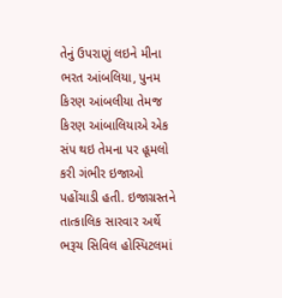તેનું ઉપરાણું લઇને મીના ભરત આંબલિયા, પુનમ કિરણ આંબલીયા તેમજ કિરણ આંબાલિયાએ એક સંપ થઇ તેમના પર હૂમલો કરી ગંભીર ઇજાઓ પહોંચાડી હતી. ઇજાગ્રસ્તને તાત્કાલિક સારવાર અર્થે ભરૂચ સિવિલ હોસ્પિટલમાં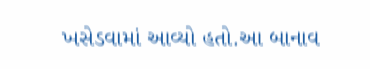ખસેડવામાં આવ્યો હતો.આ બાનાવ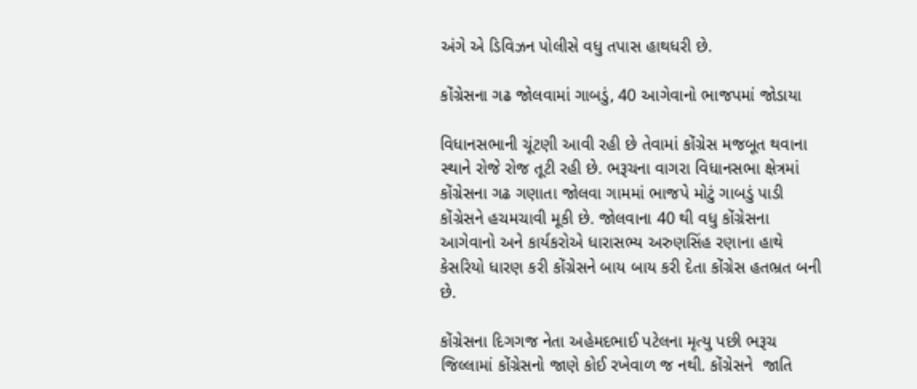અંગે એ ડિવિઝન પોલીસે વધુ તપાસ હાથધરી છે.

કોંગ્રેસના ગઢ જોલવામાં ગાબડું, 40 આગેવાનો ભાજપમાં જોડાયા

વિધાનસભાની ચૂંટણી આવી રહી છે તેવામાં કોંગ્રેસ મજબૂત થવાના સ્થાને રોજે રોજ તૂટી રહી છે. ભરૂચના વાગરા વિધાનસભા ક્ષેત્રમાં કોંગ્રેસના ગઢ ગણાતા જોલવા ગામમાં ભાજપે મોટું ગાબડું પાડી કોંગ્રેસને હચમચાવી મૂકી છે. જોલવાના 40 થી વધુ કોંગ્રેસના આગેવાનો અને કાર્યકરોએ ધારાસભ્ય અરુણસિંહ રણાના હાથે કેસરિયો ધારણ કરી કોંગ્રેસને બાય બાય કરી દેતા કોંગ્રેસ હતભ્રત બની છે.

કોંગ્રેસના દિગગજ નેતા અહેમદભાઈ પટેલના મૃત્યુ પછી ભરૂચ જિલ્લામાં કોંગ્રેસનો જાણે કોઈ રખેવાળ જ નથી. કોંગ્રેસને  જાતિ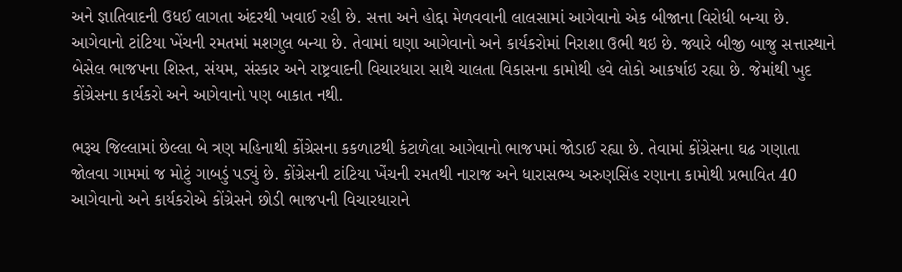અને જ્ઞાતિવાદની ઉધઈ લાગતા અંદરથી ખવાઈ રહી છે. સત્તા અને હોદ્દા મેળવવાની લાલસામાં આગેવાનો એક બીજાના વિરોધી બન્યા છે. આગેવાનો ટાંટિયા ખેંચની રમતમાં મશગુલ બન્યા છે. તેવામાં ઘણા આગેવાનો અને કાર્યકરોમાં નિરાશા ઉભી થઇ છે. જ્યારે બીજી બાજુ સત્તાસ્થાને બેસેલ ભાજપના શિસ્ત, સંયમ, સંસ્કાર અને રાષ્ટ્રવાદની વિચારધારા સાથે ચાલતા વિકાસના કામોથી હવે લોકો આકર્ષાઇ રહ્યા છે. જેમાંથી ખુદ કોંગ્રેસના કાર્યકરો અને આગેવાનો પણ બાકાત નથી.

ભરૂચ જિલ્લામાં છેલ્લા બે ત્રણ મહિનાથી કોંગ્રેસના કકળાટથી કંટાળેલા આગેવાનો ભાજપમાં જોડાઈ રહ્યા છે. તેવામાં કોંગ્રેસના ઘઢ ગણાતા જોલવા ગામમાં જ મોટું ગાબડું પડ્યું છે. કોંગ્રેસની ટાંટિયા ખેંચની રમતથી નારાજ અને ધારાસભ્ય અરુણસિંહ રણાના કામોથી પ્રભાવિત 40 આગેવાનો અને કાર્યકરોએ કોંગ્રેસને છોડી ભાજપની વિચારધારાને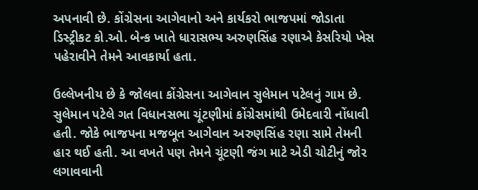અપનાવી છે. કોંગ્રેસના આગેવાનો અને કાર્યકરો ભાજપમાં જોડાતા ડિસ્ટ્રીકટ કો.ઓ. બેન્ક ખાતે ધારાસભ્ય અરુણસિંહ રણાએ કેસરિયો ખેસ પહેરાવીને તેમને આવકાર્યા હતા.

ઉલ્લેખનીય છે કે જોલવા કોંગ્રેસના આગેવાન સુલેમાન પટેલનું ગામ છે. સુલેમાન પટેલે ગત વિધાનસભા ચૂંટણીમાં કોંગ્રેસમાંથી ઉમેદવારી નોંધાવી હતી. જોકે ભાજપના મજબૂત આગેવાન અરુણસિંહ રણા સામે તેમની હાર થઈ હતી. આ વખતે પણ તેમને ચૂંટણી જંગ માટે એડી ચોટીનું જોર લગાવવાની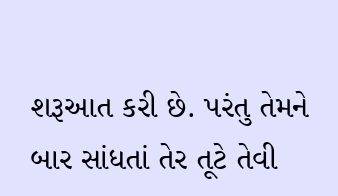શરૂઆત કરી છે. પરંતુ તેમને બાર સાંધતાં તેર તૂટે તેવી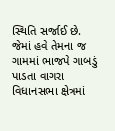સ્થિતિ સર્જાઈ છે. જેમાં હવે તેમના જ ગામમાં ભાજપે ગાબડું પાડતા વાગરા વિધાનસભા ક્ષેત્રમાં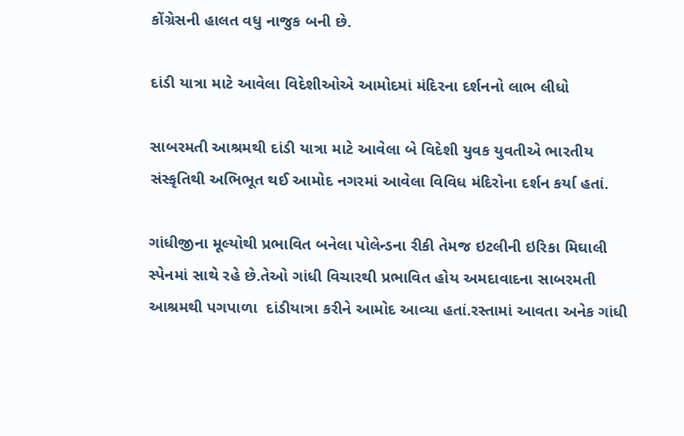કોંગ્રેસની હાલત વધુ નાજુક બની છે.

દાંડી યાત્રા માટે આવેલા વિદેશીઓએ આમોદમાં મંદિરના દર્શનનો લાભ લીધો

સાબરમતી આશ્રમથી દાંડી યાત્રા માટે આવેલા બે વિદેશી યુવક યુવતીએ ભારતીય સંસ્કૃતિથી અભિભૂત થઈ આમોદ નગરમાં આવેલા વિવિધ મંદિરોના દર્શન કર્યા હતાં.

ગાંધીજીના મૂલ્યોથી પ્રભાવિત બનેલા પોલેન્ડના રીકી તેમજ ઇટલીની ઇરિકા મિઘાલી સ્પેનમાં સાથે રહે છે.તેઓ ગાંધી વિચારથી પ્રભાવિત હોય અમદાવાદના સાબરમતી આશ્રમથી પગપાળા  દાંડીયાત્રા કરીને આમોદ આવ્યા હતાં.રસ્તામાં આવતા અનેક ગાંધી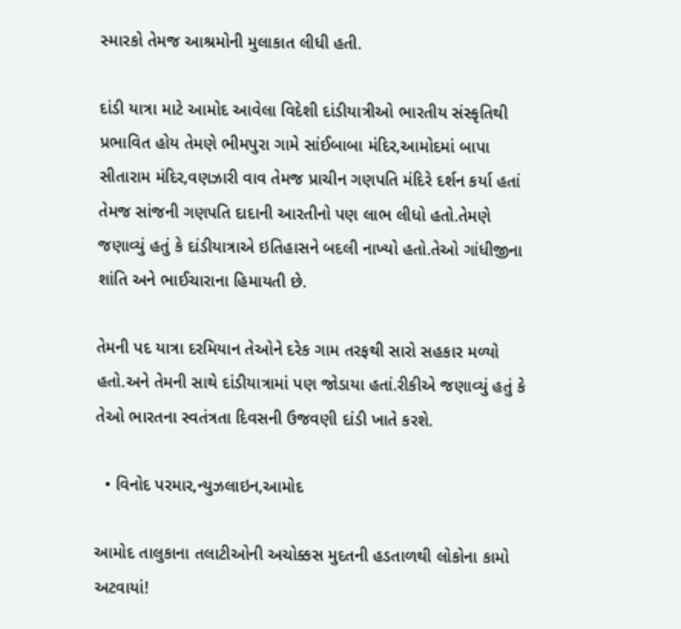સ્મારકો તેમજ આશ્રમોની મુલાકાત લીધી હતી.

દાંડી યાત્રા માટે આમોદ આવેલા વિદેશી દાંડીયાત્રીઓ ભારતીય સંસ્કૃતિથી પ્રભાવિત હોય તેમણે ભીમપુરા ગામે સાંઈબાબા મંદિર,આમોદમાં બાપા સીતારામ મંદિર,વણઝારી વાવ તેમજ પ્રાચીન ગણપતિ મંદિરે દર્શન કર્યા હતાં તેમજ સાંજની ગણપતિ દાદાની આરતીનો પણ લાભ લીધો હતો.તેમણે જણાવ્યું હતું કે દાંડીયાત્રાએ ઇતિહાસને બદલી નાખ્યો હતો.તેઓ ગાંધીજીના શાંતિ અને ભાઈચારાના હિમાયતી છે.

તેમની પદ યાત્રા દરમિયાન તેઓને દરેક ગામ તરફથી સારો સહકાર મળ્યો હતો.અને તેમની સાથે દાંડીયાત્રામાં પણ જોડાયા હતાં.રીકીએ જણાવ્યું હતું કે તેઓ ભારતના સ્વતંત્રતા દિવસની ઉજવણી દાંડી ખાતે કરશે.

  • વિનોદ પરમાર,ન્યુઝલાઇન,આમોદ

આમોદ તાલુકાના તલાટીઓની અચોક્કસ મુદતની હડતાળથી લોકોના કામો અટવાયાં!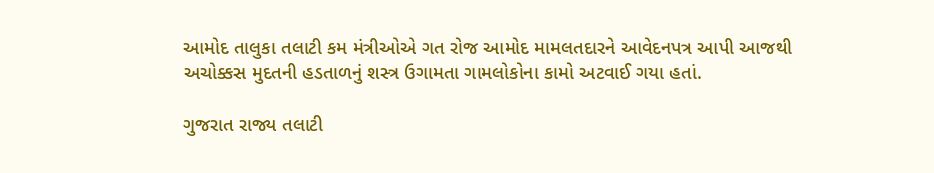આમોદ તાલુકા તલાટી કમ મંત્રીઓએ ગત રોજ આમોદ મામલતદારને આવેદનપત્ર આપી આજથી અચોક્કસ મુદતની હડતાળનું શસ્ત્ર ઉગામતા ગામલોકોના કામો અટવાઈ ગયા હતાં.

ગુજરાત રાજ્ય તલાટી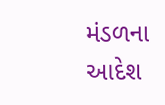મંડળના આદેશ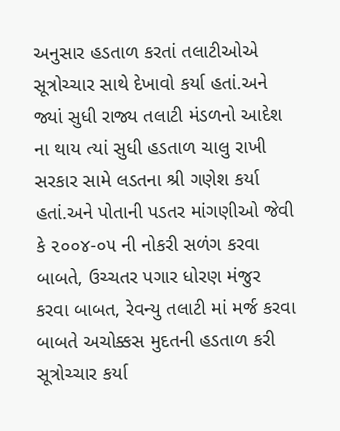અનુસાર હડતાળ કરતાં તલાટીઓએ સૂત્રોચ્ચાર સાથે દેખાવો કર્યા હતાં.અને જ્યાં સુધી રાજ્ય તલાટી મંડળનો આદેશ ના થાય ત્યાં સુધી હડતાળ ચાલુ રાખી સરકાર સામે લડતના શ્રી ગણેશ કર્યા હતાં.અને પોતાની પડતર માંગણીઓ જેવી કે ૨૦૦૪-૦૫ ની નોકરી સળંગ કરવા બાબતે, ઉચ્ચતર પગાર ધોરણ મંજુર કરવા બાબત, રેવન્યુ તલાટી માં મર્જ કરવા બાબતે અચોક્કસ મુદતની હડતાળ કરી સૂત્રોચ્ચાર કર્યા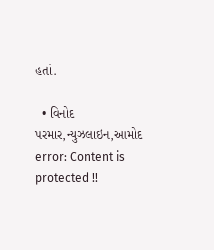હતાં.

  • વિનોદ પરમાર,ન્યુઝલાઇન,આમોદ
error: Content is protected !!